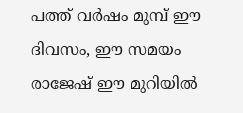പത്ത് വര്‍ഷം മുമ്പ് ഈ ദിവസം, ഈ സമയം രാജേഷ് ഈ മുറിയില്‍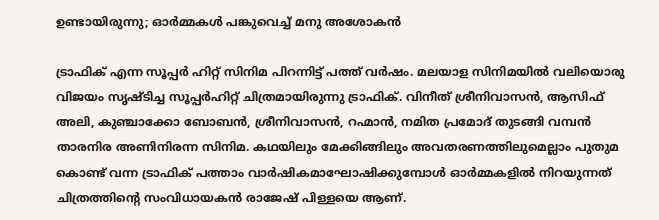ഉണ്ടായിരുന്നു; ഓര്‍മ്മകള്‍ പങ്കുവെച്ച് മനു അശോകന്‍

ട്രാഫിക് എന്ന സൂപ്പര്‍ ഹിറ്റ് സിനിമ പിറന്നിട്ട് പത്ത് വര്‍ഷം. മലയാള സിനിമയില്‍ വലിയൊരു വിജയം സൃഷ്ടിച്ച സൂപ്പര്‍ഹിറ്റ് ചിത്രമായിരുന്നു ട്രാഫിക്. വിനീത് ശ്രീനിവാസന്‍, ആസിഫ് അലി, കുഞ്ചാക്കോ ബോബന്‍, ശ്രീനിവാസന്‍, റഹ്മാന്‍, നമിത പ്രമോദ് തുടങ്ങി വമ്പന്‍ താരനിര അണിനിരന്ന സിനിമ. കഥയിലും മേക്കിങ്ങിലും അവതരണത്തിലുമെല്ലാം പുതുമ കൊണ്ട് വന്ന ട്രാഫിക് പത്താം വാര്‍ഷികമാഘോഷിക്കുമ്പോള്‍ ഓര്‍മ്മകളില്‍ നിറയുന്നത് ചിത്രത്തിന്റെ സംവിധായകന്‍ രാജേഷ് പിള്ളയെ ആണ്.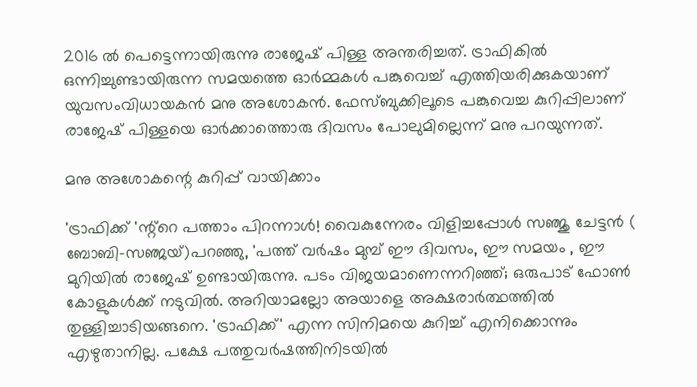2016 ല്‍ പെട്ടെന്നായിരുന്നു രാജേഷ് പിള്ള അന്തരിച്ചത്. ട്രാഫികില്‍ ഒന്നിച്ചുണ്ടായിരുന്ന സമയത്തെ ഓര്‍മ്മകള്‍ പങ്കുവെച്ച് എത്തിയരിക്കുകയാണ് യുവസംവിധായകന്‍ മനു അശോകന്‍. ഫേസ്ബുക്കിലൂടെ പങ്കുവെച്ച കുറിപ്പിലാണ് രാജേഷ് പിള്ളയെ ഓര്‍ക്കാത്തൊരു ദിവസം പോലുമില്ലെന്ന് മനു പറയുന്നത്.

മനു അശോകന്റെ കുറിപ്പ് വായിക്കാം

'ട്രാഫിക്ക് 'ന്റ്റെ പത്താം പിറന്നാള്‍! വൈകുന്നേരം വിളിച്ചപ്പോള്‍ സഞ്ജു ചേട്ടന്‍ ( ബോബി-സഞ്ജയ്)പറഞ്ഞു, 'പത്ത് വര്‍ഷം മുമ്പ് ഈ ദിവസം, ഈ സമയം , ഈ മുറിയില്‍ രാജേഷ് ഉണ്ടായിരുന്നു. പടം വിജയമാണെന്നറിഞ്ഞ്; ഒരുപാട് ഫോണ്‍ കോളുകള്‍ക്ക് നടുവില്‍. അറിയാമല്ലോ അയാളെ അക്ഷരാര്‍ത്ഥത്തില്‍ തുള്ളിച്ചാടിയങ്ങനെ. 'ട്രാഫിക്ക്' എന്ന സിനിമയെ കുറിച്ച് എനിക്കൊന്നും എഴുതാനില്ല. പക്ഷേ പത്തുവര്‍ഷത്തിനിടയില്‍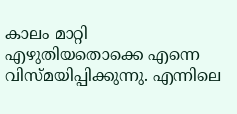കാലം മാറ്റി എഴുതിയതൊക്കെ എന്നെ വിസ്മയിപ്പിക്കുന്നു. എന്നിലെ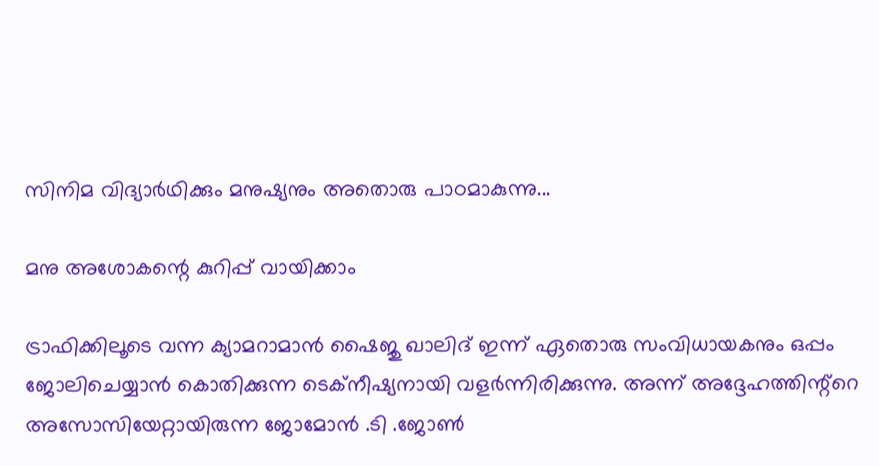സിനിമ വിദ്യാര്‍ഥിക്കും മനുഷ്യനും അതൊരു പാഠമാകുന്നു...

മനു അശോകന്റെ കുറിപ്പ് വായിക്കാം

ട്രാഫിക്കിലൂടെ വന്ന ക്യാമറാമാന്‍ ഷൈജു ഖാലിദ് ഇന്ന് ഏതൊരു സംവിധായകനും ഒപ്പം ജോലിചെയ്യാന്‍ കൊതിക്കുന്ന ടെക്‌നീഷ്യനായി വളര്‍ന്നിരിക്കുന്നു. അന്ന് അദ്ദേഹത്തിന്റ്റെ അസോസിയേറ്റായിരുന്ന ജോമോന്‍ .ടി .ജോണ്‍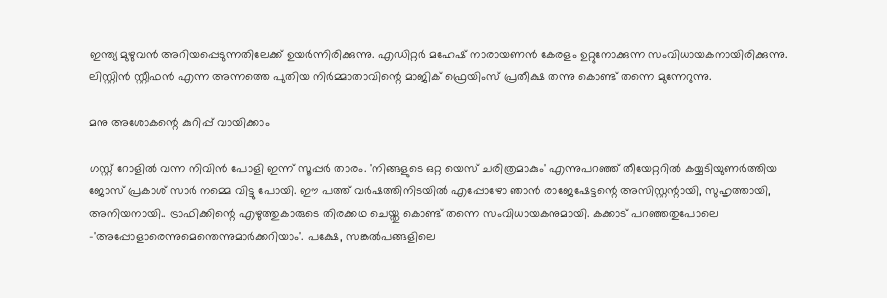ഇന്ത്യ മുഴുവന്‍ അറിയപ്പെടുന്നതിലേക്ക് ഉയര്‍ന്നിരിക്കുന്നു. എഡിറ്റര്‍ മഹേഷ് നാരായണന്‍ കേരളം ഉറ്റുനോക്കുന്ന സംവിധായകനായിരിക്കുന്നു. ലിസ്റ്റിന്‍ സ്റ്റീഫന്‍ എന്ന അന്നത്തെ പുതിയ നിര്‍മ്മാതാവിന്റെ മാജിക് ഫ്രെയിംസ് പ്രതീക്ഷ തന്നു കൊണ്ട് തന്നെ മുന്നേറുന്നു.

മനു അശോകന്റെ കുറിപ്പ് വായിക്കാം

ഗസ്റ്റ് റോളില്‍ വന്ന നിവിന്‍ പോളി ഇന്ന് സൂപ്പര്‍ താരം. 'നിങ്ങളുടെ ഒറ്റ യെസ് ചരിത്രമാകും' എന്നുപറഞ്ഞ് തീയേറ്ററില്‍ കയ്യടിയുണര്‍ത്തിയ ജോസ് പ്രകാശ് സാര്‍ നമ്മെ വിട്ടു പോയി. ഈ പത്ത് വര്‍ഷത്തിനിടയില്‍ എപ്പോഴോ ഞാന്‍ രാജേഷേട്ടന്റെ അസിസ്റ്റന്റായി, സുഹൃത്തായി, അനിയനായി.. ട്രാഫിക്കിന്റെ എഴുത്തുകാരുടെ തിരക്കഥ ചെയ്തു കൊണ്ട് തന്നെ സംവിധായകനുമായി. കക്കാട് പറഞ്ഞതുപോലെ -'അപ്പോളാരെന്നുമെന്തെന്നുമാര്‍ക്കറിയാം'. പക്ഷേ, സങ്കല്‍പങ്ങളിലെ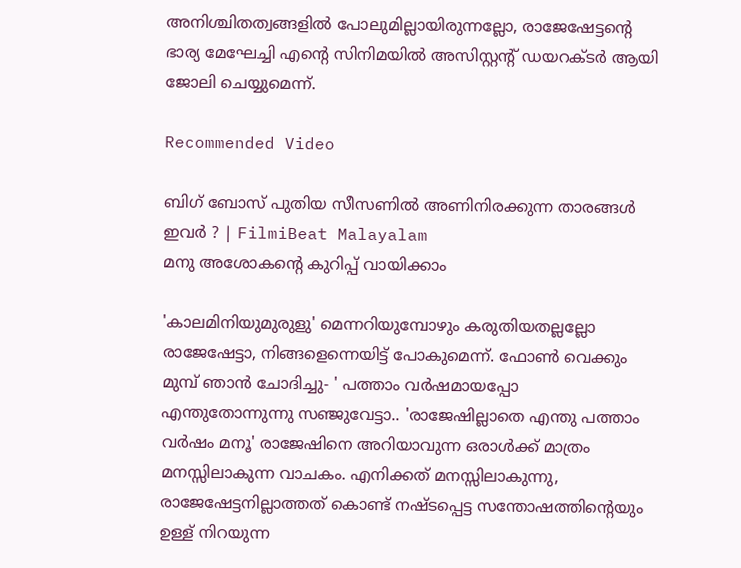അനിശ്ചിതത്വങ്ങളില്‍ പോലുമില്ലായിരുന്നല്ലോ, രാജേഷേട്ടന്റെ ഭാര്യ മേഘേച്ചി എന്റെ സിനിമയില്‍ അസിസ്റ്റന്റ് ഡയറക്ടര്‍ ആയി ജോലി ചെയ്യുമെന്ന്.

Recommended Video

ബിഗ് ബോസ് പുതിയ സീസണിൽ അണിനിരക്കുന്ന താരങ്ങൾ ഇവർ ? | FilmiBeat Malayalam
മനു അശോകന്റെ കുറിപ്പ് വായിക്കാം

'കാലമിനിയുമുരുളു' മെന്നറിയുമ്പോഴും കരുതിയതല്ലല്ലോ രാജേഷേട്ടാ, നിങ്ങളെന്നെയിട്ട് പോകുമെന്ന്. ഫോണ്‍ വെക്കും മുമ്പ് ഞാന്‍ ചോദിച്ചു- ' പത്താം വര്‍ഷമായപ്പോ എന്തുതോന്നുന്നു സഞ്ജുവേട്ടാ.. 'രാജേഷില്ലാതെ എന്തു പത്താം വര്‍ഷം മനൂ' രാജേഷിനെ അറിയാവുന്ന ഒരാള്‍ക്ക് മാത്രം മനസ്സിലാകുന്ന വാചകം. എനിക്കത് മനസ്സിലാകുന്നു, രാജേഷേട്ടനില്ലാത്തത് കൊണ്ട് നഷ്ടപ്പെട്ട സന്തോഷത്തിന്റെയും ഉള്ള് നിറയുന്ന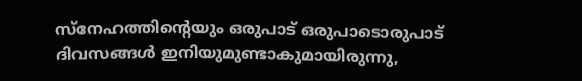സ്‌നേഹത്തിന്റെയും ഒരുപാട് ഒരുപാടൊരുപാട് ദിവസങ്ങള്‍ ഇനിയുമുണ്ടാകുമായിരുന്നു,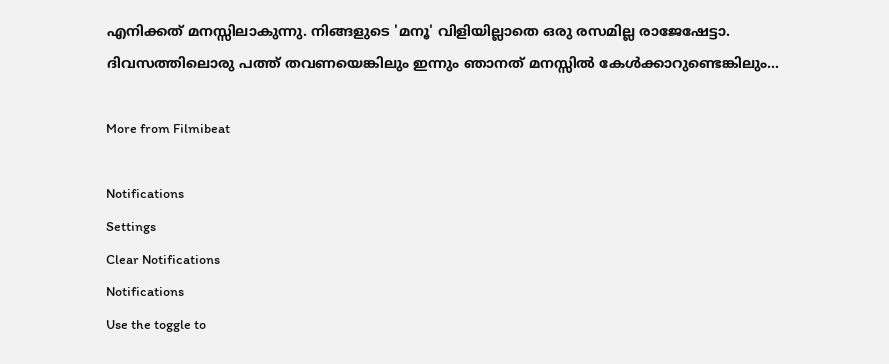എനിക്കത് മനസ്സിലാകുന്നു. നിങ്ങളുടെ 'മനൂ' വിളിയില്ലാതെ ഒരു രസമില്ല രാജേഷേട്ടാ. ദിവസത്തിലൊരു പത്ത് തവണയെങ്കിലും ഇന്നും ഞാനത് മനസ്സില്‍ കേള്‍ക്കാറുണ്ടെങ്കിലും...

More from Filmibeat

Notifications
Settings
Clear Notifications
Notifications
Use the toggle to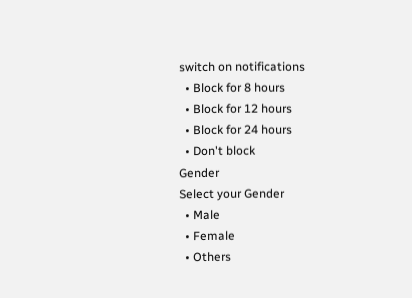switch on notifications
  • Block for 8 hours
  • Block for 12 hours
  • Block for 24 hours
  • Don't block
Gender
Select your Gender
  • Male
  • Female
  • Others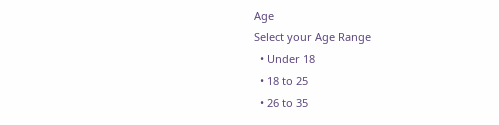Age
Select your Age Range
  • Under 18
  • 18 to 25
  • 26 to 35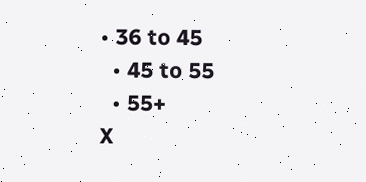• 36 to 45
  • 45 to 55
  • 55+
X